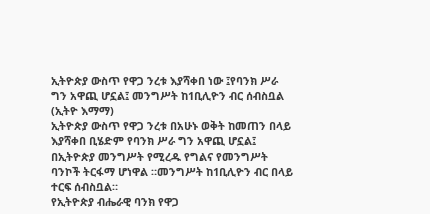ኢትዮጵያ ውስጥ የዋጋ ንረቱ እያሻቀበ ነው ፤የባንክ ሥራ ግን አዋጪ ሆኗል፤ መንግሥት ከ1ቢሊዮን ብር ሰብስቧል
(ኢትዮ እማማ)
ኢትዮጵያ ውስጥ የዋጋ ንረቱ በአሁኑ ወቅት ከመጠን በላይ እያሻቀበ ቢሄድም የባንክ ሥራ ግን አዋጪ ሆኗል፤ በኢትዮጵያ መንግሥት የሚረዱ የግልና የመንግሥት ባንኮች ትርፋማ ሆነዋል ።መንግሥት ከ1ቢሊዮን ብር በላይ ተርፍ ሰብስቧል።
የኢትዮጵያ ብሔራዊ ባንክ የዋጋ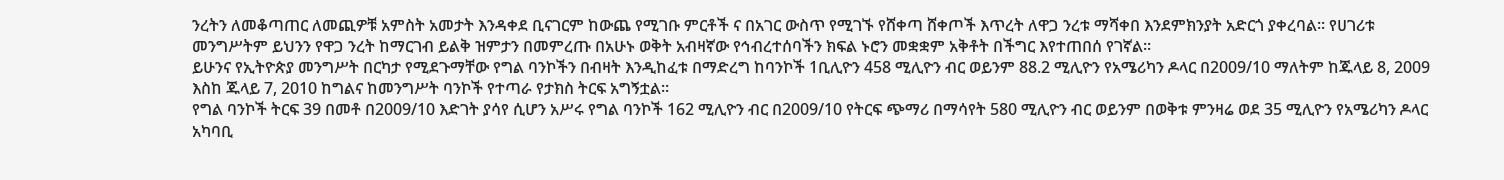ንረትን ለመቆጣጠር ለመጪዎቹ አምስት አመታት እንዳቀደ ቢናገርም ከውጨ የሚገቡ ምርቶች ና በአገር ውስጥ የሚገኙ የሸቀጣ ሸቀጦች እጥረት ለዋጋ ንረቱ ማሻቀበ እንደምክንያት አድርጎ ያቀረባል። የሀገሪቱ መንግሥትም ይህንን የዋጋ ንረት ከማርገብ ይልቅ ዝምታን በመምረጡ በአሁኑ ወቅት አብዛኛው የኅብረተሰባችን ክፍል ኑሮን መቋቋም አቅቶት በችግር እየተጠበሰ የገኛል።
ይሁንና የኢትዮጵያ መንግሥት በርካታ የሚደጉማቸው የግል ባንኮችን በብዛት እንዲከፈቱ በማድረግ ከባንኮች 1ቢሊዮን 458 ሚሊዮን ብር ወይንም 88.2 ሚሊዮን የአሜሪካን ዶላር በ2009/10 ማለትም ከጁላይ 8, 2009 እስከ ጁላይ 7, 2010 ከግልና ከመንግሥት ባንኮች የተጣራ የታክስ ትርፍ አግኝቷል።
የግል ባንኮች ትርፍ 39 በመቶ በ2009/10 እድገት ያሳየ ሲሆን አሥሩ የግል ባንኮች 162 ሚሊዮን ብር በ2009/10 የትርፍ ጭማሪ በማሳየት 580 ሚሊዮን ብር ወይንም በወቅቱ ምንዛሬ ወደ 35 ሚሊዮን የአሜሪካን ዶላር አካባቢ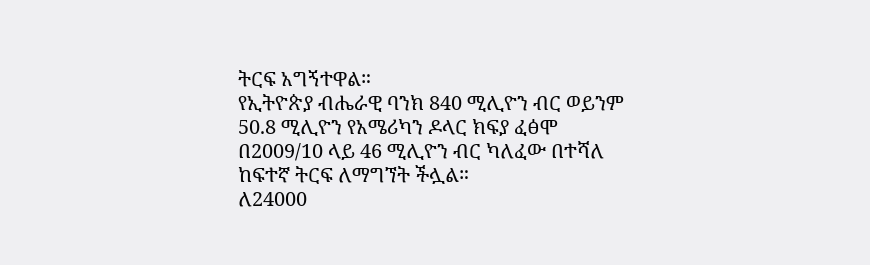ትርፍ አግኝተዋል።
የኢትዮጵያ ብሔራዊ ባንክ 840 ሚሊዮን ብር ወይንም 50.8 ሚሊዮን የአሜሪካን ዶላር ክፍያ ፈፅሞ በ2009/10 ላይ 46 ሚሊዮን ብር ካለፈው በተሻለ ከፍተኛ ትርፍ ለማግኘት ችሏል።
ለ24000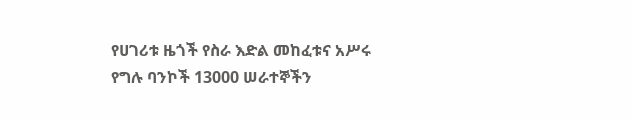የሀገሪቱ ዜጎች የስራ እድል መከፈቱና አሥሩ የግሉ ባንኮች 13000 ሠራተኞችን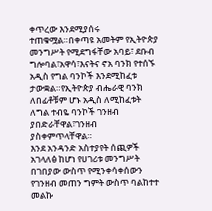ቀጥረው እንደሚያሰሩ ተጠቁሟል።በቀጣዩ አመትም የኢትዮጵያ መንግሥት የሚደግፋቸው አባይ፣ ደቡብ ግሎባል፣አዋሳ፣እናትና ኖአ ባንክ የተሰኙ አዲስ የግል ባንኮች እንደሚከፈቱ ታውቋል።የኢትዮጵያ ብሔራዊ ባንክ ለበፊቶቹም ሆኑ አዲስ ለሚከፈቱት ለግል ተብዬ ባንኮች ገንዘብ ያበድራቸዋል፣ገንዘብ ያስቀምጥላቸዋል።
እንደ አንዳንድ አስተያየት ሰጪዎች አገላለፅ ከሆነ የሀገሪቱ መንግሥት በገበያው ውስጥ የሚንቀሳቀሰውን የገንዘብ መጠን ግምት ውስጥ ባልከተተ መልኩ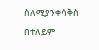ስለሚያንቀሳቅስ በተለይም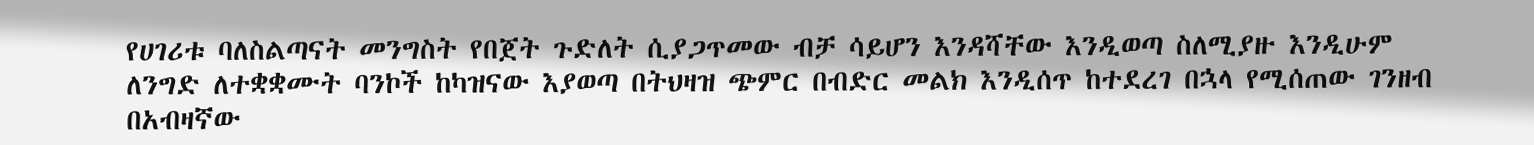የሀገሪቱ ባለስልጣናት መንግስት የበጀት ጉድለት ሲያጋጥመው ብቻ ሳይሆን እንዳሻቸው እንዲወጣ ስለሚያዙ እንዲሁም ለንግድ ለተቋቋሙት ባንኮች ከካዝናው እያወጣ በትህዛዝ ጭምር በብድር መልክ እንዲሰጥ ከተደረገ በኋላ የሚሰጠው ገንዘብ በአብዛኛው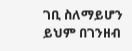ገቢ ስለማይሆን ይህም በገንዘብ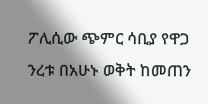ፖሊሲው ጭምር ሳቢያ የዋጋ ንረቱ በአሁኑ ወቅት ከመጠን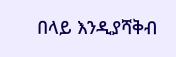በላይ እንዲያሻቅብ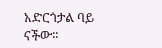አድርጎታል ባይ ናችው።